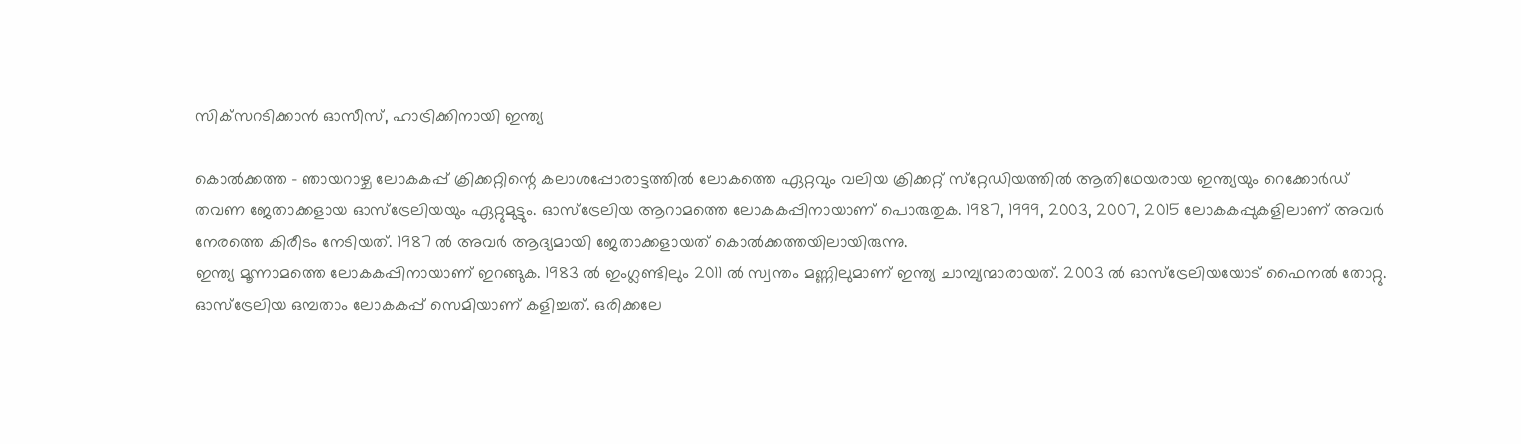സിക്‌സറടിക്കാന്‍ ഓസീസ്, ഹാട്രിക്കിനായി ഇന്ത്യ

കൊല്‍ക്കത്ത - ഞായറാഴ്ച ലോകകപ്പ് ക്രിക്കറ്റിന്റെ കലാശപ്പോരാട്ടത്തില്‍ ലോകത്തെ ഏറ്റവും വലിയ ക്രിക്കറ്റ് സ്‌റ്റേഡിയത്തില്‍ ആതിഥേയരായ ഇന്ത്യയും റെക്കോര്‍ഡ് തവണ ജേതാക്കളായ ഓസ്‌ട്രേലിയയും ഏറ്റുമുട്ടും. ഓസ്‌ട്രേലിയ ആറാമത്തെ ലോകകപ്പിനായാണ് പൊരുതുക. 1987, 1999, 2003, 2007, 2015 ലോകകപ്പുകളിലാണ് അവര്‍ നേരത്തെ കിരീടം നേടിയത്. 1987 ല്‍ അവര്‍ ആദ്യമായി ജേതാക്കളായത് കൊല്‍ക്കത്തയിലായിരുന്നു.
ഇന്ത്യ മൂന്നാമത്തെ ലോകകപ്പിനായാണ് ഇറങ്ങുക. 1983 ല്‍ ഇംഗ്ലണ്ടിലും 2011 ല്‍ സ്വന്തം മണ്ണിലുമാണ് ഇന്ത്യ ചാമ്പ്യന്മാരായത്. 2003 ല്‍ ഓസ്‌ട്രേലിയയോട് ഫൈനല്‍ തോറ്റു.
ഓസ്‌ട്രേലിയ ഒമ്പതാം ലോകകപ്പ് സെമിയാണ് കളിച്ചത്. ഒരിക്കലേ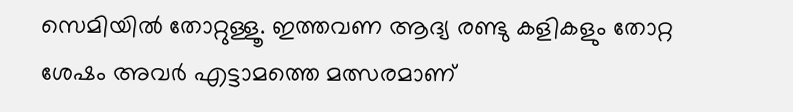സെമിയില്‍ തോറ്റുള്ളൂ. ഇത്തവണ ആദ്യ രണ്ടു കളികളും തോറ്റ ശേഷം അവര്‍ എട്ടാമത്തെ മത്സരമാണ്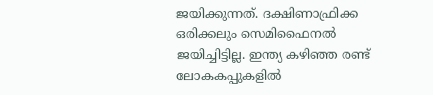ജയിക്കുന്നത്. ദക്ഷിണാഫ്രിക്ക ഒരിക്കലും സെമിഫൈനല്‍ ജയിച്ചിട്ടില്ല. ഇന്ത്യ കഴിഞ്ഞ രണ്ട് ലോകകപ്പുകളില്‍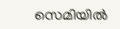സെമിയില്‍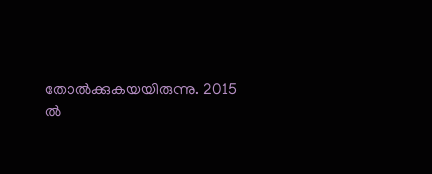തോല്‍ക്കുകയയിരുന്നു. 2015 ല്‍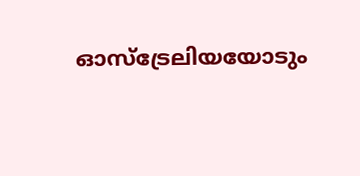ഓസ്‌ട്രേലിയയോടും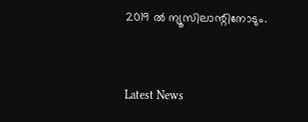2019 ല്‍ ന്യൂസിലാന്റിനോടും.


Latest News